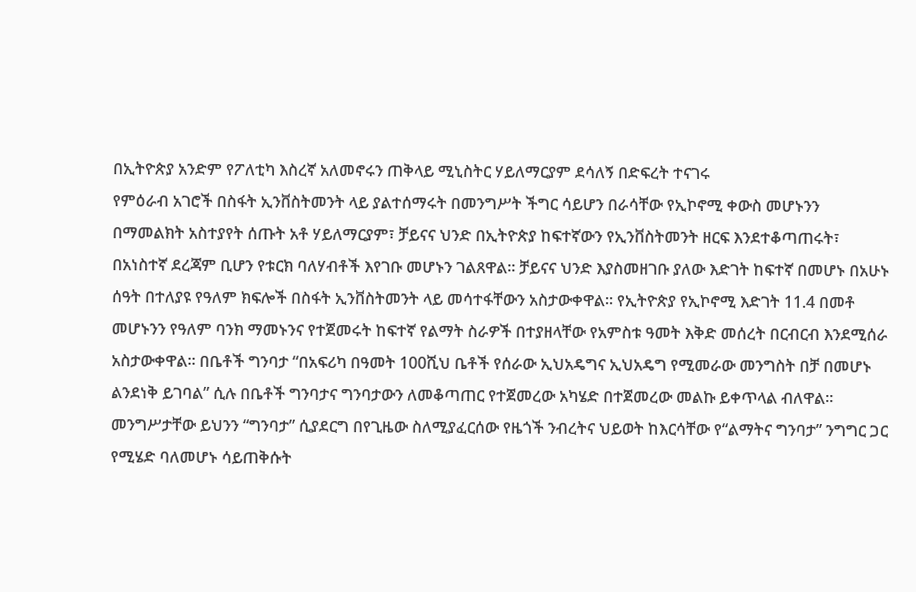በኢትዮጵያ አንድም የፖለቲካ እስረኛ አለመኖሩን ጠቅላይ ሚኒስትር ሃይለማርያም ደሳለኝ በድፍረት ተናገሩ
የምዕራብ አገሮች በስፋት ኢንቨስትመንት ላይ ያልተሰማሩት በመንግሥት ችግር ሳይሆን በራሳቸው የኢኮኖሚ ቀውስ መሆኑንን በማመልክት አስተያየት ሰጡት አቶ ሃይለማርያም፣ ቻይናና ህንድ በኢትዮጵያ ከፍተኛውን የኢንቨስትመንት ዘርፍ እንደተቆጣጠሩት፣ በአነስተኛ ደረጃም ቢሆን የቱርክ ባለሃብቶች እየገቡ መሆኑን ገልጸዋል። ቻይናና ህንድ እያስመዘገቡ ያለው እድገት ከፍተኛ በመሆኑ በአሁኑ ሰዓት በተለያዩ የዓለም ክፍሎች በስፋት ኢንቨስትመንት ላይ መሳተፋቸውን አስታውቀዋል። የኢትዮጵያ የኢኮኖሚ እድገት 11.4 በመቶ መሆኑንን የዓለም ባንክ ማመኑንና የተጀመሩት ከፍተኛ የልማት ስራዎች በተያዘላቸው የአምስቱ ዓመት እቅድ መሰረት በርብርብ እንደሚሰራ አስታውቀዋል። በቤቶች ግንባታ “በአፍሪካ በዓመት 100ሺህ ቤቶች የሰራው ኢህአዴግና ኢህአዴግ የሚመራው መንግስት በቻ በመሆኑ ልንደነቅ ይገባል” ሲሉ በቤቶች ግንባታና ግንባታውን ለመቆጣጠር የተጀመረው አካሄድ በተጀመረው መልኩ ይቀጥላል ብለዋል። መንግሥታቸው ይህንን “ግንባታ” ሲያደርግ በየጊዜው ስለሚያፈርሰው የዜጎች ንብረትና ህይወት ከእርሳቸው የ“ልማትና ግንባታ” ንግግር ጋር የሚሄድ ባለመሆኑ ሳይጠቅሱት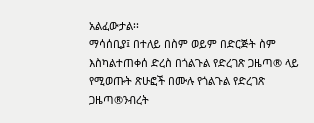አልፈውታል፡፡
ማሳሰቢያ፤ በተለይ በስም ወይም በድርጅት ስም እስካልተጠቀሰ ድረስ በጎልጉል የድረገጽ ጋዜጣ® ላይ የሚወጡት ጽሁፎች በሙሉ የጎልጉል የድረገጽ ጋዜጣ®ንብረት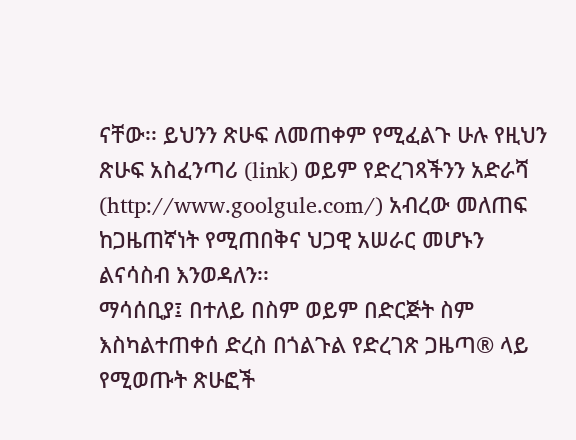ናቸው፡፡ ይህንን ጽሁፍ ለመጠቀም የሚፈልጉ ሁሉ የዚህን ጽሁፍ አስፈንጣሪ (link) ወይም የድረገጻችንን አድራሻ (http://www.goolgule.com/) አብረው መለጠፍ ከጋዜጠኛነት የሚጠበቅና ህጋዊ አሠራር መሆኑን ልናሳስብ እንወዳለን፡፡
ማሳሰቢያ፤ በተለይ በስም ወይም በድርጅት ስም እስካልተጠቀሰ ድረስ በጎልጉል የድረገጽ ጋዜጣ® ላይ የሚወጡት ጽሁፎች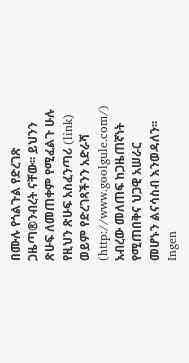በሙሉ የጎልጉል የድረገጽ ጋዜጣ®ንብረት ናቸው፡፡ ይህንን ጽሁፍ ለመጠቀም የሚፈልጉ ሁሉ የዚህን ጽሁፍ አስፈንጣሪ (link) ወይም የድረገጻችንን አድራሻ (http://www.goolgule.com/) አብረው መለጠፍ ከጋዜጠኛነት የሚጠበቅና ህጋዊ አሠራር መሆኑን ልናሳስብ እንወዳለን፡፡
Ingen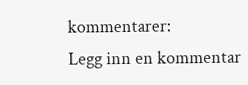kommentarer:
Legg inn en kommentar